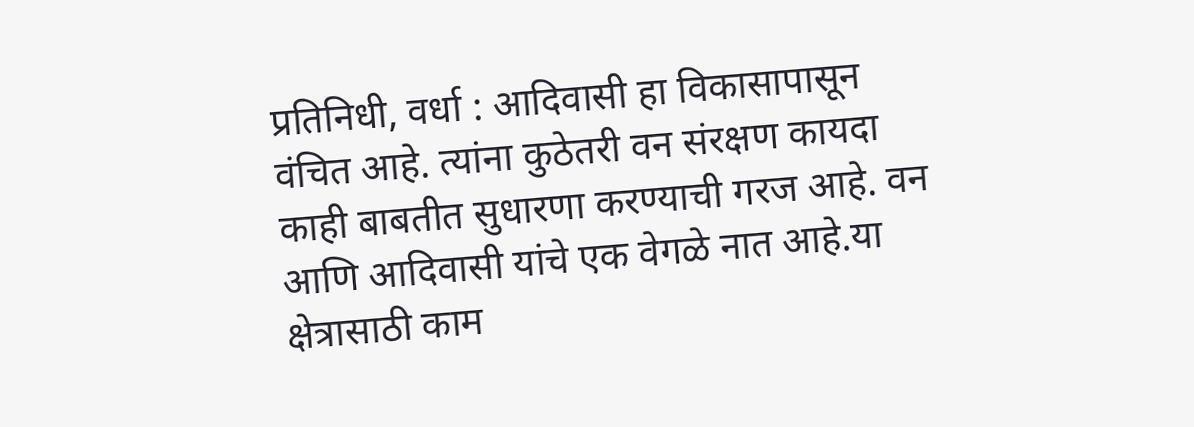प्रतिनिधी, वर्धा : आदिवासी हा विकासापासून वंचित आहे. त्यांना कुठेतरी वन संरक्षण कायदा काही बाबतीत सुधारणा करण्याची गरज आहे. वन आणि आदिवासी यांचे एक वेगळे नात आहे.या क्षेत्रासाठी काम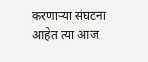करणाऱ्या संघटना आहेत त्या आज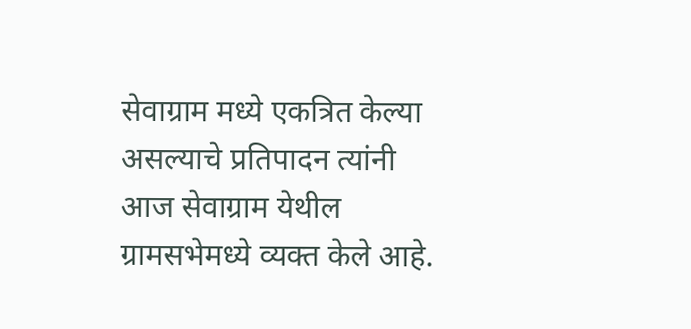सेवाग्राम मध्ये एकत्रित केल्या असल्याचे प्रतिपादन त्यांनी आज सेवाग्राम येथील ग्रामसभेमध्ये व्यक्त केले आहे.